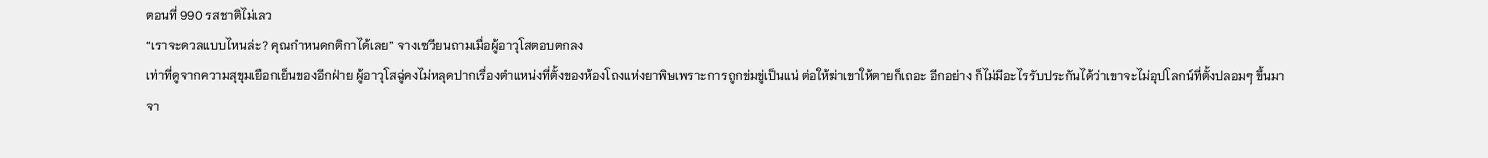ตอนที่ 990 รสชาติไม่เลว
“เราจะดวลแบบไหนล่ะ? คุณกำหนดกติกาได้เลย” จางเซวียนถามเมื่อผู้อาวุโสตอบตกลง
เท่าที่ดูจากความสุขุมเยือกเย็นของอีกฝ่าย ผู้อาวุโสฉู่คงไม่หลุดปากเรื่องตำแหน่งที่ตั้งของห้องโถงแห่งยาพิษเพราะการถูกข่มขู่เป็นแน่ ต่อให้ฆ่าเขาให้ตายก็เถอะ อีกอย่าง ก็ไม่มีอะไรรับประกันได้ว่าเขาจะไม่อุปโลกน์ที่ตั้งปลอมๆ ขึ้นมา
จา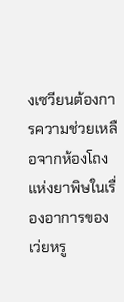งเซวียนต้องการความช่วยเหลือจากห้องโถงแห่งยาพิษในเรื่องอาการของเว่ยหรู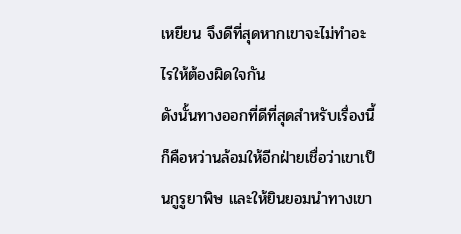เหยียน จึงดีที่สุดหากเขาจะไม่ทำอะไรให้ต้องผิดใจกัน
ดังนั้นทางออกที่ดีที่สุดสำหรับเรื่องนี้ก็คือหว่านล้อมให้อีกฝ่ายเชื่อว่าเขาเป็นกูรูยาพิษ และให้ยินยอมนำทางเขา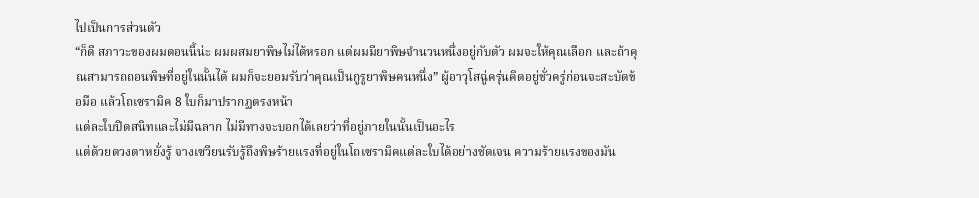ไปเป็นการส่วนตัว
“ก็ดี สภาวะของผมตอนนี้น่ะ ผมผสมยาพิษไม่ได้หรอก แต่ผมมียาพิษจำนวนหนึ่งอยู่กับตัว ผมจะให้คุณเลือก และถ้าคุณสามารถถอนพิษที่อยู่ในนั้นได้ ผมก็จะยอมรับว่าคุณเป็นกูรูยาพิษคนหนึ่ง” ผู้อาวุโสฉู่ครุ่นคิดอยู่ชั่วครู่ก่อนจะสะบัดข้อมือ แล้วโถเซรามิค 8 ใบก็มาปรากฏตรงหน้า
แต่ละใบปิดสนิทและไม่มีฉลาก ไม่มีทางจะบอกได้เลยว่าที่อยู่ภายในนั้นเป็นอะไร
แต่ด้วยดวงตาหยั่งรู้ จางเซวียนรับรู้ถึงพิษร้ายแรงที่อยู่ในโถเซรามิคแต่ละใบได้อย่างชัดเจน ความร้ายแรงของมัน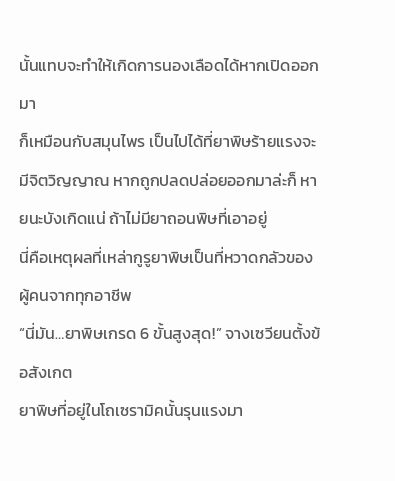นั้นแทบจะทำให้เกิดการนองเลือดได้หากเปิดออกมา
ก็เหมือนกับสมุนไพร เป็นไปได้ที่ยาพิษร้ายแรงจะมีจิตวิญญาณ หากถูกปลดปล่อยออกมาล่ะก็ หายนะบังเกิดแน่ ถ้าไม่มียาถอนพิษที่เอาอยู่
นี่คือเหตุผลที่เหล่ากูรูยาพิษเป็นที่หวาดกลัวของผู้คนจากทุกอาชีพ
“นี่มัน…ยาพิษเกรด 6 ขั้นสูงสุด!” จางเซวียนตั้งข้อสังเกต
ยาพิษที่อยู่ในโถเซรามิคนั้นรุนแรงมา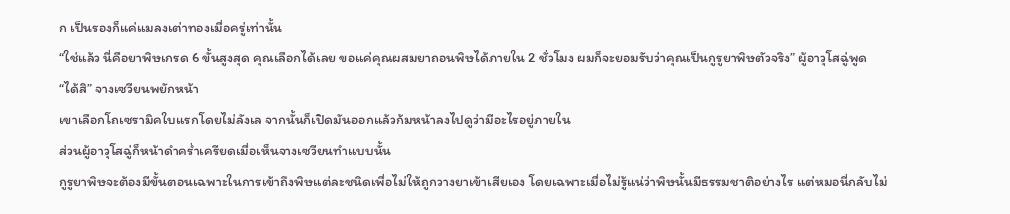ก เป็นรองก็แค่แมลงเต่าทองเมื่อครู่เท่านั้น
“ใช่แล้ว นี่คือยาพิษเกรด 6 ขั้นสูงสุด คุณเลือกได้เลย ขอแค่คุณผสมยาถอนพิษได้ภายใน 2 ชั่วโมง ผมก็จะยอมรับว่าคุณเป็นกูรูยาพิษตัวจริง” ผู้อาวุโสฉู่พูด
“ได้สิ” จางเซวียนพยักหน้า
เขาเลือกโถเซรามิคใบแรกโดยไม่ลังเล จากนั้นก็เปิดมันออกแล้วก้มหน้าลงไปดูว่ามีอะไรอยู่ภายใน
ส่วนผู้อาวุโสฉู่ก็หน้าดำคร่ำเครียดเมื่อเห็นจางเซวียนทำแบบนั้น
กูรูยาพิษจะต้องมีขั้นตอนเฉพาะในการเข้าถึงพิษแต่ละชนิดเพื่อไม่ให้ถูกวางยาเข้าเสียเอง โดยเฉพาะเมื่อไม่รู้แน่ว่าพิษนั้นมีธรรมชาติอย่างไร แต่หมอนี่กลับไม่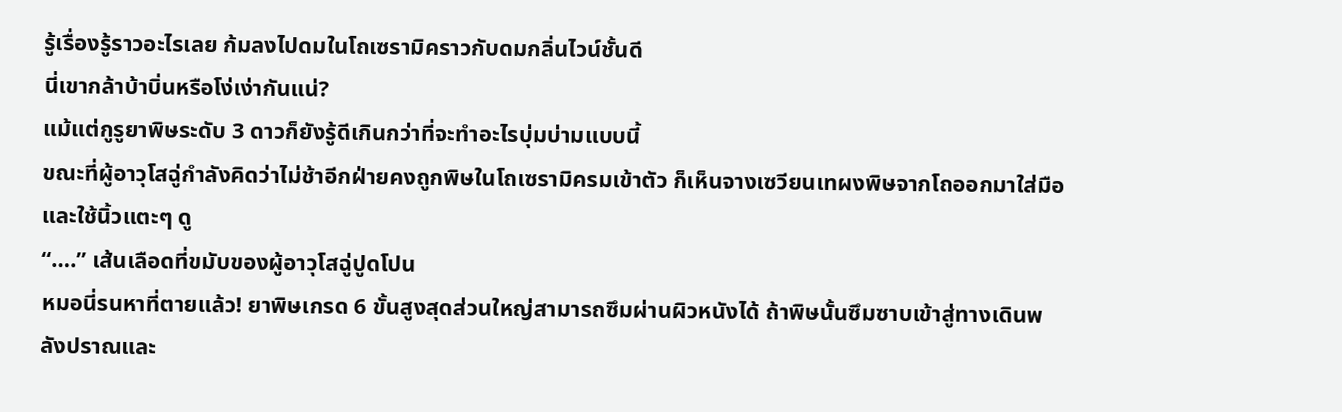รู้เรื่องรู้ราวอะไรเลย ก้มลงไปดมในโถเซรามิคราวกับดมกลิ่นไวน์ชั้นดี
นี่เขากล้าบ้าบิ่นหรือโง่เง่ากันแน่?
แม้แต่กูรูยาพิษระดับ 3 ดาวก็ยังรู้ดีเกินกว่าที่จะทำอะไรบุ่มบ่ามแบบนี้
ขณะที่ผู้อาวุโสฉู่กำลังคิดว่าไม่ช้าอีกฝ่ายคงถูกพิษในโถเซรามิครมเข้าตัว ก็เห็นจางเซวียนเทผงพิษจากโถออกมาใส่มือ และใช้นิ้วแตะๆ ดู
“….” เส้นเลือดที่ขมับของผู้อาวุโสฉู่ปูดโปน
หมอนี่รนหาที่ตายแล้ว! ยาพิษเกรด 6 ขั้นสูงสุดส่วนใหญ่สามารถซึมผ่านผิวหนังได้ ถ้าพิษนั้นซึมซาบเข้าสู่ทางเดินพลังปราณและ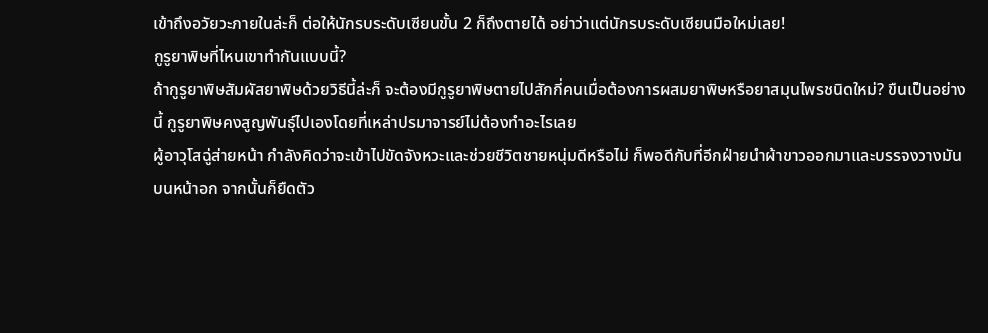เข้าถึงอวัยวะภายในล่ะก็ ต่อให้นักรบระดับเซียนขั้น 2 ก็ถึงตายได้ อย่าว่าแต่นักรบระดับเซียนมือใหม่เลย!
กูรูยาพิษที่ไหนเขาทำกันแบบนี้?
ถ้ากูรูยาพิษสัมผัสยาพิษด้วยวิธีนี้ล่ะก็ จะต้องมีกูรูยาพิษตายไปสักกี่คนเมื่อต้องการผสมยาพิษหรือยาสมุนไพรชนิดใหม่? ขืนเป็นอย่างนี้ กูรูยาพิษคงสูญพันธุ์ไปเองโดยที่เหล่าปรมาจารย์ไม่ต้องทำอะไรเลย
ผู้อาวุโสฉู่ส่ายหน้า กำลังคิดว่าจะเข้าไปขัดจังหวะและช่วยชีวิตชายหนุ่มดีหรือไม่ ก็พอดีกับที่อีกฝ่ายนำผ้าขาวออกมาและบรรจงวางมันบนหน้าอก จากนั้นก็ยืดตัว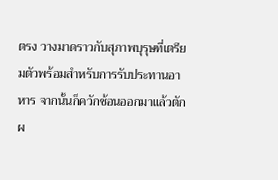ตรง วางมาดราวกับสุภาพบุรุษที่เตรียมตัวพร้อมสำหรับการรับประทานอาหาร จากนั้นก็ควักช้อนออกมาแล้วตักผ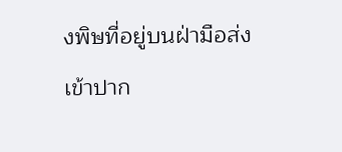งพิษที่อยู่บนฝ่ามือส่งเข้าปาก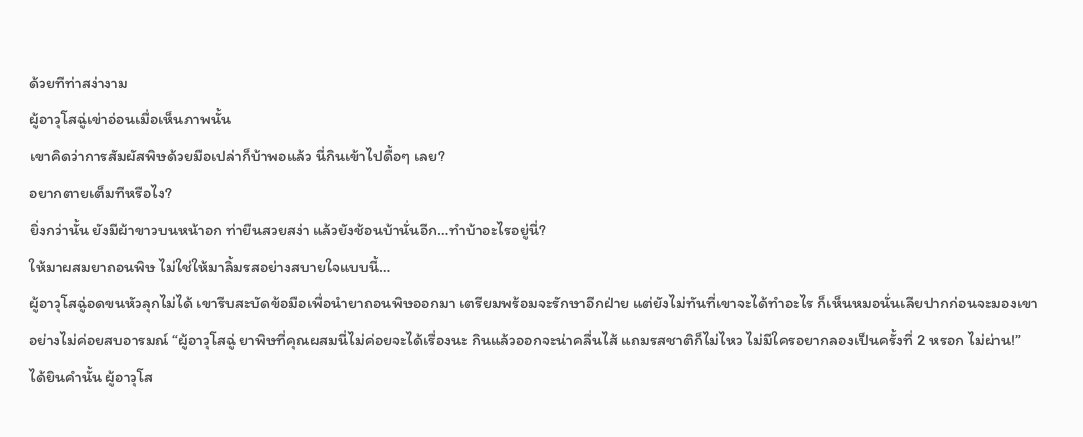ด้วยทีท่าสง่างาม
ผู้อาวุโสฉู่เข่าอ่อนเมื่อเห็นภาพนั้น
เขาคิดว่าการสัมผัสพิษด้วยมือเปล่าก็บ้าพอแล้ว นี่กินเข้าไปดื้อๆ เลย?
อยากตายเต็มทีหรือไง?
ยิ่งกว่านั้น ยังมีผ้าขาวบนหน้าอก ท่ายืนสวยสง่า แล้วยังช้อนบ้านั่นอีก…ทำบ้าอะไรอยู่นี่?
ให้มาผสมยาถอนพิษ ไม่ใช่ให้มาลิ้มรสอย่างสบายใจแบบนี้…
ผู้อาวุโสฉู่อดขนหัวลุกไม่ได้ เขารีบสะบัดข้อมือเพื่อนำยาถอนพิษออกมา เตรียมพร้อมจะรักษาอีกฝ่าย แต่ยังไม่ทันที่เขาจะได้ทำอะไร ก็เห็นหมอนั่นเลียปากก่อนจะมองเขาอย่างไม่ค่อยสบอารมณ์ “ผู้อาวุโสฉู่ ยาพิษที่คุณผสมนี่ไม่ค่อยจะได้เรื่องนะ กินแล้วออกจะน่าคลื่นไส้ แถมรสชาติก็ไม่ไหว ไม่มีใครอยากลองเป็นครั้งที่ 2 หรอก ไม่ผ่าน!”
ได้ยินคำนั้น ผู้อาวุโส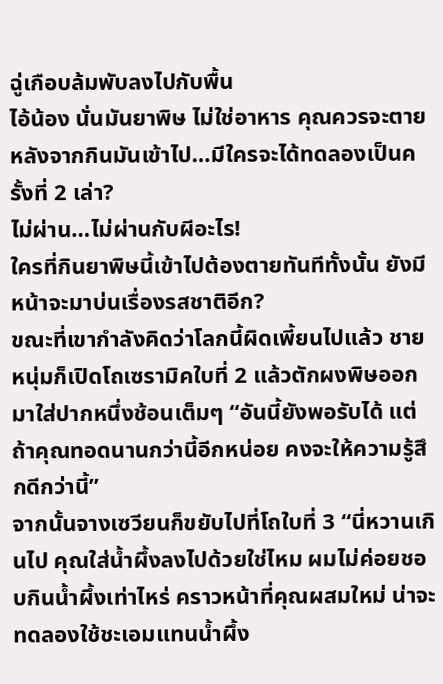ฉู่เกือบล้มพับลงไปกับพื้น
ไอ้น้อง นั่นมันยาพิษ ไม่ใช่อาหาร คุณควรจะตายหลังจากกินมันเข้าไป…มีใครจะได้ทดลองเป็นครั้งที่ 2 เล่า?
ไม่ผ่าน…ไม่ผ่านกับผีอะไร!
ใครที่กินยาพิษนี้เข้าไปต้องตายทันทีทั้งนั้น ยังมีหน้าจะมาบ่นเรื่องรสชาติอีก?
ขณะที่เขากำลังคิดว่าโลกนี้ผิดเพี้ยนไปแล้ว ชายหนุ่มก็เปิดโถเซรามิคใบที่ 2 แล้วตักผงพิษออกมาใส่ปากหนึ่งช้อนเต็มๆ “อันนี้ยังพอรับได้ แต่ถ้าคุณทอดนานกว่านี้อีกหน่อย คงจะให้ความรู้สึกดีกว่านี้”
จากนั้นจางเซวียนก็ขยับไปที่โถใบที่ 3 “นี่หวานเกินไป คุณใส่น้ำผึ้งลงไปด้วยใช่ไหม ผมไม่ค่อยชอบกินน้ำผึ้งเท่าไหร่ คราวหน้าที่คุณผสมใหม่ น่าจะทดลองใช้ชะเอมแทนน้ำผึ้ง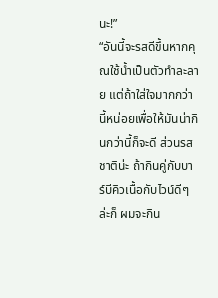นะ!”
“อันนี้จะรสดีขึ้นหากคุณใช้น้ำเป็นตัวทำละลาย แต่ถ้าใส่ใจมากกว่านี้หน่อยเพื่อให้มันน่ากินกว่านี้ก็จะดี ส่วนรสชาติน่ะ ถ้ากินคู่กับบาร์บีคิวเนื้อกับไวน์ดีๆ ล่ะก็ ผมจะกิน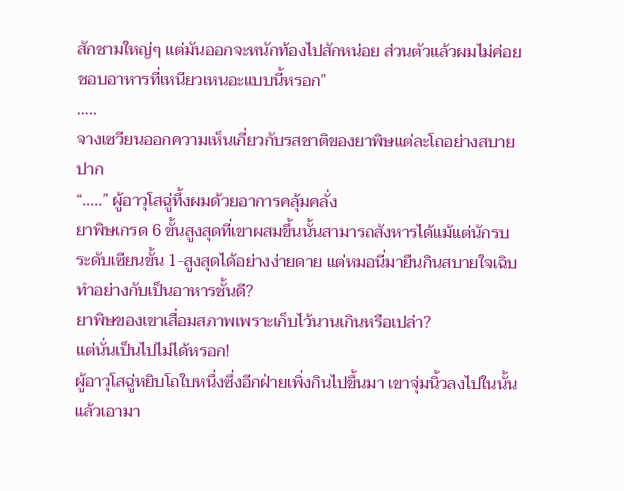สักชามใหญ่ๆ แต่มันออกจะหนักท้องไปสักหน่อย ส่วนตัวแล้วผมไม่ค่อยชอบอาหารที่เหนียวเหนอะแบบนี้หรอก”
…..
จางเซวียนออกความเห็นเกี่ยวกับรสชาติของยาพิษแต่ละโถอย่างสบายปาก
“…..” ผู้อาวุโสฉู่ทึ้งผมด้วยอาการคลุ้มคลั่ง
ยาพิษเกรด 6 ขั้นสูงสุดที่เขาผสมขึ้นนั้นสามารถสังหารได้แม้แต่นักรบระดับเซียนขั้น 1-สูงสุดได้อย่างง่ายดาย แต่หมอนี่มายืนกินสบายใจเฉิบ ทำอย่างกับเป็นอาหารชั้นดี?
ยาพิษของเขาเสื่อมสภาพเพราะเก็บไว้นานเกินหรือเปล่า?
แต่นั่นเป็นไปไม่ได้หรอก!
ผู้อาวุโสฉู่หยิบโถใบหนึ่งซึ่งอีกฝ่ายเพิ่งกินไปขึ้นมา เขาจุ่มนิ้วลงไปในนั้นแล้วเอามา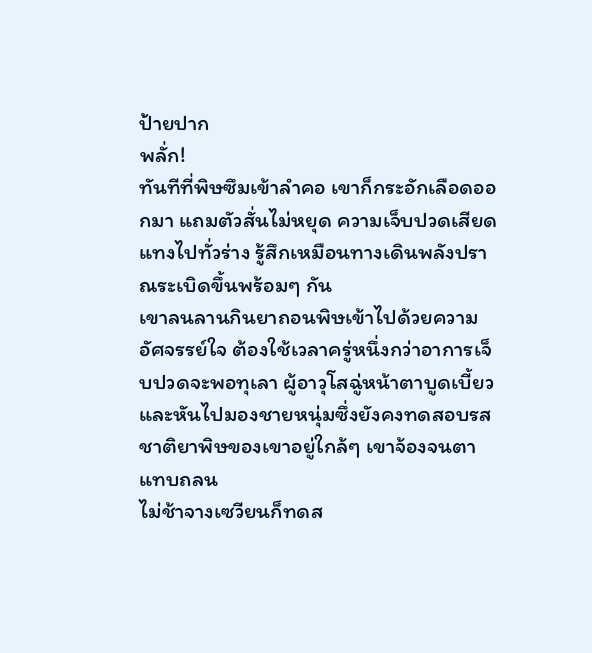ป้ายปาก
พลั่ก!
ทันทีที่พิษซึมเข้าลำคอ เขาก็กระอักเลือดออกมา แถมตัวสั่นไม่หยุด ความเจ็บปวดเสียดแทงไปทั่วร่าง รู้สึกเหมือนทางเดินพลังปราณระเบิดขึ้นพร้อมๆ กัน
เขาลนลานกินยาถอนพิษเข้าไปด้วยความอัศจรรย์ใจ ต้องใช้เวลาครู่หนึ่งกว่าอาการเจ็บปวดจะพอทุเลา ผู้อาวุโสฉู่หน้าตาบูดเบี้ยวและหันไปมองชายหนุ่มซึ่งยังคงทดสอบรสชาติยาพิษของเขาอยู่ใกล้ๆ เขาจ้องจนตาแทบถลน
ไม่ช้าจางเซวียนก็ทดส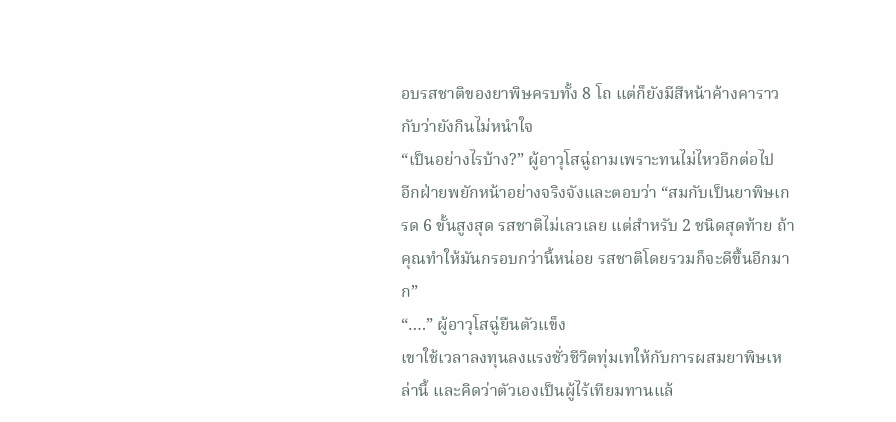อบรสชาติของยาพิษครบทั้ง 8 โถ แต่ก็ยังมีสีหน้าค้างคาราวกับว่ายังกินไม่หนำใจ
“เป็นอย่างไรบ้าง?” ผู้อาวุโสฉู่ถามเพราะทนไม่ไหวอีกต่อไป
อีกฝ่ายพยักหน้าอย่างจริงจังและตอบว่า “สมกับเป็นยาพิษเกรด 6 ขั้นสูงสุด รสชาติไม่เลวเลย แต่สำหรับ 2 ชนิดสุดท้าย ถ้าคุณทำให้มันกรอบกว่านี้หน่อย รสชาติโดยรวมก็จะดีขึ้นอีกมาก”
“….” ผู้อาวุโสฉู่ยืนตัวแข็ง
เขาใช้เวลาลงทุนลงแรงชั่วชีวิตทุ่มเทให้กับการผสมยาพิษเหล่านี้ และคิดว่าตัวเองเป็นผู้ไร้เทียมทานแล้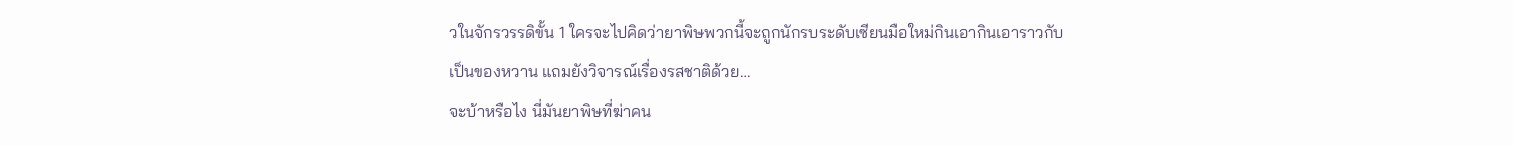วในจักรวรรดิขั้น 1 ใครจะไปคิดว่ายาพิษพวกนี้จะถูกนักรบระดับเซียนมือใหม่กินเอากินเอาราวกับเป็นของหวาน แถมยังวิจารณ์เรื่องรสชาติด้วย…
จะบ้าหรือไง นี่มันยาพิษที่ฆ่าคน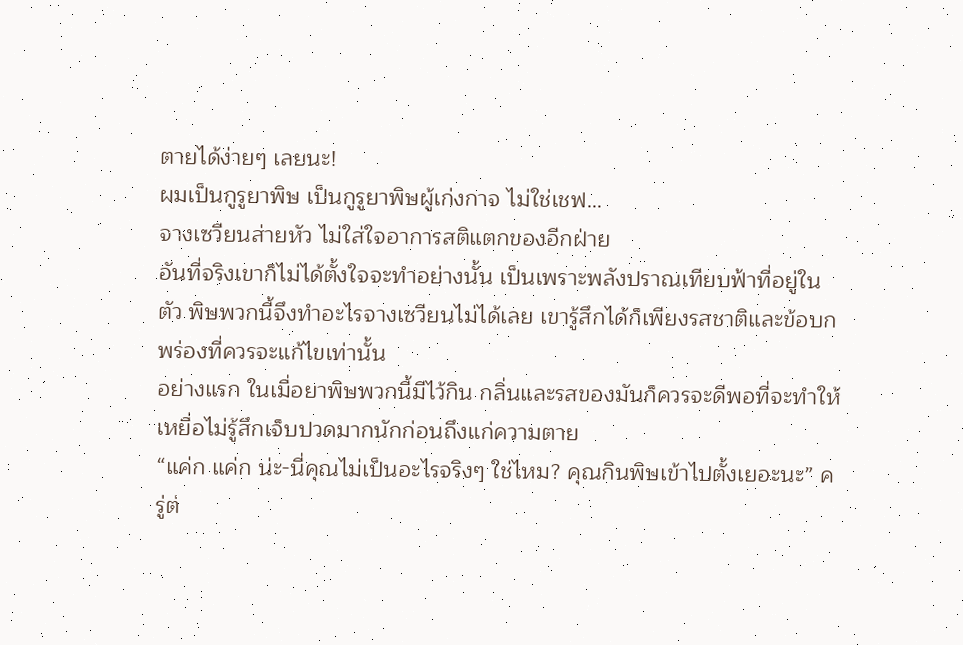ตายได้ง่ายๆ เลยนะ!
ผมเป็นกูรูยาพิษ เป็นกูรูยาพิษผู้เก่งกาจ ไม่ใช่เชฟ…
จางเซวียนส่ายหัว ไม่ใส่ใจอาการสติแตกของอีกฝ่าย
อันที่จริงเขาก็ไม่ได้ตั้งใจจะทำอย่างนั้น เป็นเพราะพลังปราณเทียบฟ้าที่อยู่ในตัว พิษพวกนี้จึงทำอะไรจางเซวียนไม่ได้เลย เขารู้สึกได้ก็เพียงรสชาติและข้อบกพร่องที่ควรจะแก้ไขเท่านั้น
อย่างแรก ในเมื่อยาพิษพวกนี้มีไว้กิน กลิ่นและรสของมันก็ควรจะดีพอที่จะทำให้เหยื่อไม่รู้สึกเจ็บปวดมากนักก่อนถึงแก่ความตาย
“แค่ก แค่ก น่ะ-นี่คุณไม่เป็นอะไรจริงๆ ใช่ไหม? คุณกินพิษเข้าไปตั้งเยอะนะ” ครู่ต่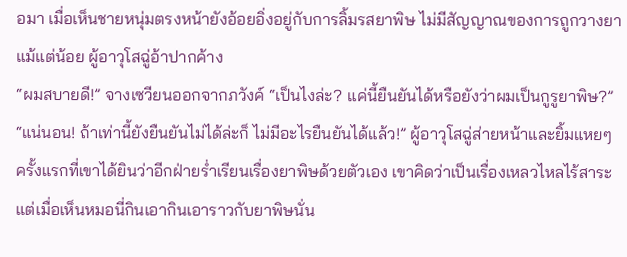อมา เมื่อเห็นชายหนุ่มตรงหน้ายังอ้อยอิ่งอยู่กับการลิ้มรสยาพิษ ไม่มีสัญญาณของการถูกวางยาแม้แต่น้อย ผู้อาวุโสฉู่อ้าปากค้าง
“ผมสบายดี!” จางเซวียนออกจากภวังค์ “เป็นไงล่ะ? แค่นี้ยืนยันได้หรือยังว่าผมเป็นกูรูยาพิษ?”
“แน่นอน! ถ้าเท่านี้ยังยืนยันไม่ได้ล่ะก็ ไม่มีอะไรยืนยันได้แล้ว!” ผู้อาวุโสฉู่ส่ายหน้าและยิ้มแหยๆ
ครั้งแรกที่เขาได้ยินว่าอีกฝ่ายร่ำเรียนเรื่องยาพิษด้วยตัวเอง เขาคิดว่าเป็นเรื่องเหลวไหลไร้สาระ แต่เมื่อเห็นหมอนี่กินเอากินเอาราวกับยาพิษนั่น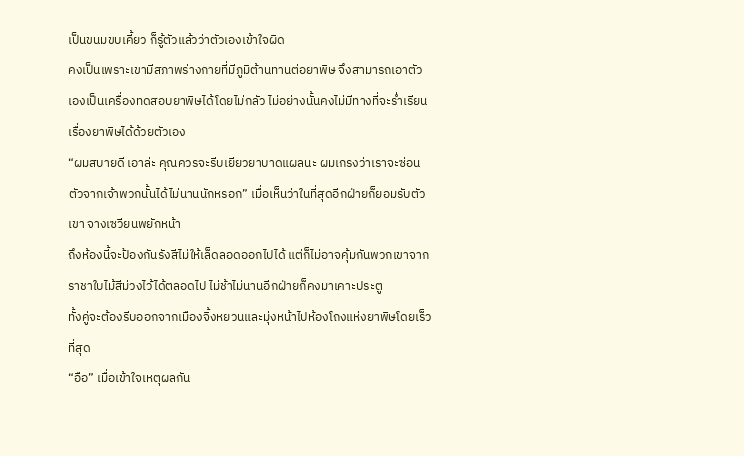เป็นขนมขบเคี้ยว ก็รู้ตัวแล้วว่าตัวเองเข้าใจผิด
คงเป็นเพราะเขามีสภาพร่างกายที่มีภูมิต้านทานต่อยาพิษ จึงสามารถเอาตัวเองเป็นเครื่องทดสอบยาพิษได้โดยไม่กลัว ไม่อย่างนั้นคงไม่มีทางที่จะร่ำเรียนเรื่องยาพิษได้ด้วยตัวเอง
“ผมสบายดี เอาล่ะ คุณควรจะรีบเยียวยาบาดแผลนะ ผมเกรงว่าเราจะซ่อนตัวจากเจ้าพวกนั้นได้ไม่นานนักหรอก” เมื่อเห็นว่าในที่สุดอีกฝ่ายก็ยอมรับตัวเขา จางเซวียนพยักหน้า
ถึงห้องนี้จะป้องกันรังสีไม่ให้เล็ดลอดออกไปได้ แต่ก็ไม่อาจคุ้มกันพวกเขาจากราชาใบไม้สีม่วงไว้ได้ตลอดไป ไม่ช้าไม่นานอีกฝ่ายก็คงมาเคาะประตู
ทั้งคู่จะต้องรีบออกจากเมืองจิ้งหยวนและมุ่งหน้าไปห้องโถงแห่งยาพิษโดยเร็วที่สุด
“อือ” เมื่อเข้าใจเหตุผลกัน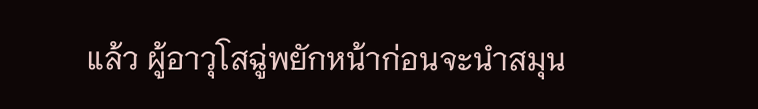แล้ว ผู้อาวุโสฉู่พยักหน้าก่อนจะนำสมุน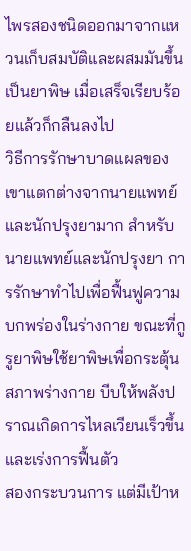ไพรสองชนิดออกมาจากแหวนเก็บสมบัติและผสมมันขึ้นเป็นยาพิษ เมื่อเสร็จเรียบร้อยแล้วก็กลืนลงไป
วิธีการรักษาบาดแผลของเขาแตกต่างจากนายแพทย์และนักปรุงยามาก สำหรับนายแพทย์และนักปรุงยา การรักษาทำไปเพื่อฟื้นฟูความบกพร่องในร่างกาย ขณะที่กูรูยาพิษใช้ยาพิษเพื่อกระตุ้นสภาพร่างกาย บีบให้พลังปราณเกิดการไหลเวียนเร็วขึ้นและเร่งการฟื้นตัว
สองกระบวนการ แต่มีเป้าห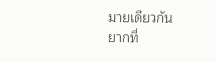มายเดียวกัน
ยากที่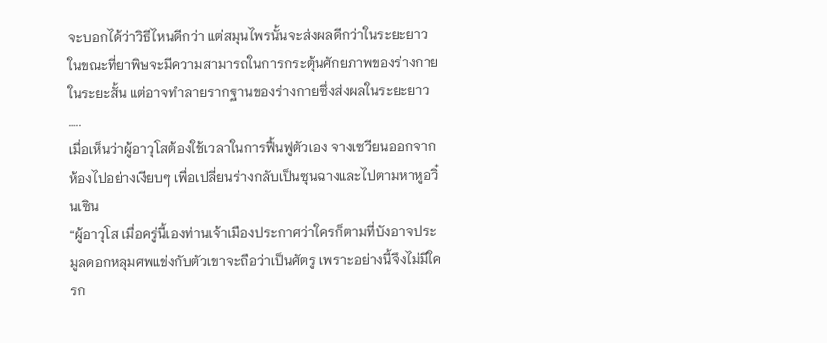จะบอกได้ว่าวิธีไหนดีกว่า แต่สมุนไพรนั้นจะส่งผลดีกว่าในระยะยาว ในขณะที่ยาพิษจะมีความสามารถในการกระตุ้นศักยภาพของร่างกายในระยะสั้น แต่อาจทำลายรากฐานของร่างกายซึ่งส่งผลในระยะยาว
…..
เมื่อเห็นว่าผู้อาวุโสต้องใช้เวลาในการฟื้นฟูตัวเอง จางเซวียนออกจากห้องไปอย่างเงียบๆ เพื่อเปลี่ยนร่างกลับเป็นซุนฉางและไปตามหาหูอวิ๋นเซิน
“ผู้อาวุโส เมื่อครู่นี้เองท่านเจ้าเมืองประกาศว่าใครก็ตามที่บังอาจประมูลดอกหลุมศพแข่งกับตัวเขาจะถือว่าเป็นศัตรู เพราะอย่างนี้จึงไม่มีใครก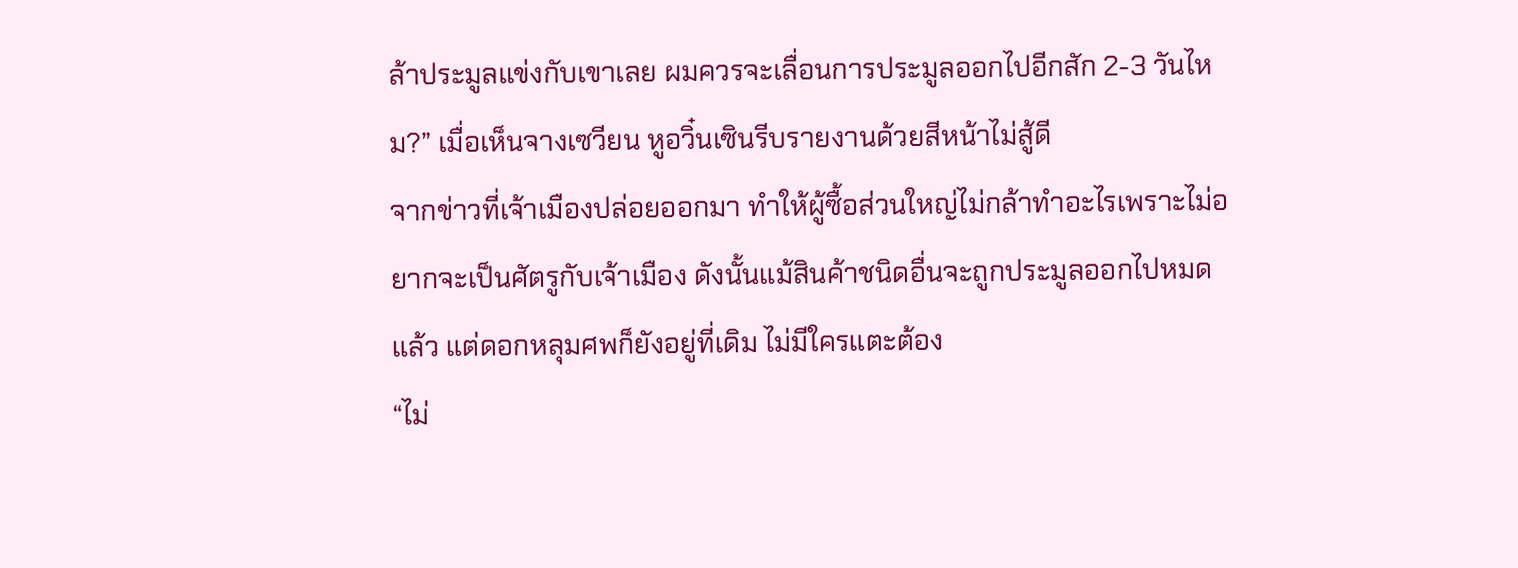ล้าประมูลแข่งกับเขาเลย ผมควรจะเลื่อนการประมูลออกไปอีกสัก 2-3 วันไหม?” เมื่อเห็นจางเซวียน หูอวิ๋นเซินรีบรายงานด้วยสีหน้าไม่สู้ดี
จากข่าวที่เจ้าเมืองปล่อยออกมา ทำให้ผู้ซื้อส่วนใหญ่ไม่กล้าทำอะไรเพราะไม่อยากจะเป็นศัตรูกับเจ้าเมือง ดังนั้นแม้สินค้าชนิดอื่นจะถูกประมูลออกไปหมดแล้ว แต่ดอกหลุมศพก็ยังอยู่ที่เดิม ไม่มีใครแตะต้อง
“ไม่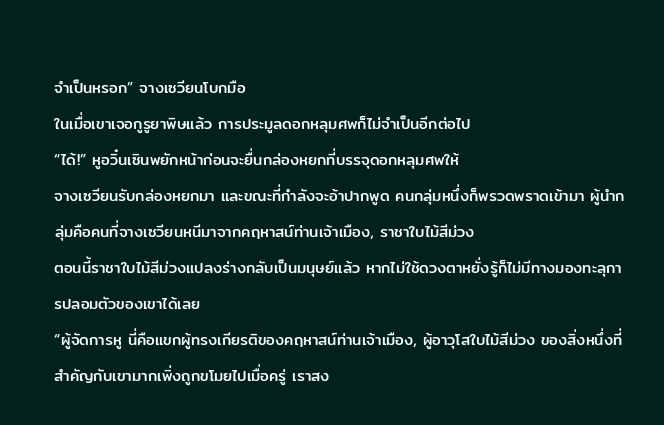จำเป็นหรอก” จางเซวียนโบกมือ
ในเมื่อเขาเจอกูรูยาพิษแล้ว การประมูลดอกหลุมศพก็ไม่จำเป็นอีกต่อไป
“ได้!” หูอวิ๋นเซินพยักหน้าก่อนจะยื่นกล่องหยกที่บรรจุดอกหลุมศพให้
จางเซวียนรับกล่องหยกมา และขณะที่กำลังจะอ้าปากพูด คนกลุ่มหนึ่งก็พรวดพราดเข้ามา ผู้นำกลุ่มคือคนที่จางเซวียนหนีมาจากคฤหาสน์ท่านเจ้าเมือง, ราชาใบไม้สีม่วง
ตอนนี้ราชาใบไม้สีม่วงแปลงร่างกลับเป็นมนุษย์แล้ว หากไม่ใช้ดวงตาหยั่งรู้ก็ไม่มีทางมองทะลุการปลอมตัวของเขาได้เลย
“ผู้จัดการหู นี่คือแขกผู้ทรงเกียรติของคฤหาสน์ท่านเจ้าเมือง, ผู้อาวุโสใบไม้สีม่วง ของสิ่งหนึ่งที่สำคัญกับเขามากเพิ่งถูกขโมยไปเมื่อครู่ เราสง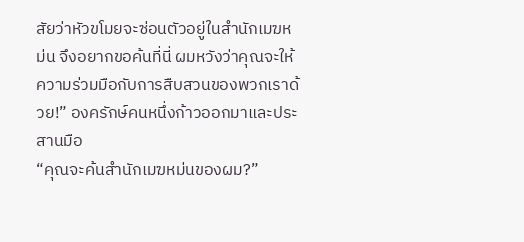สัยว่าหัวขโมยจะซ่อนตัวอยู่ในสำนักเมฆหม่น จึงอยากขอค้นที่นี่ ผมหวังว่าคุณจะให้ความร่วมมือกับการสืบสวนของพวกเราด้วย!” องครักษ์คนหนึ่งก้าวออกมาและประสานมือ
“คุณจะค้นสำนักเมฆหม่นของผม?”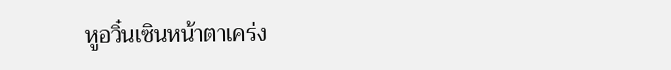หูอวิ๋นเซินหน้าตาเคร่ง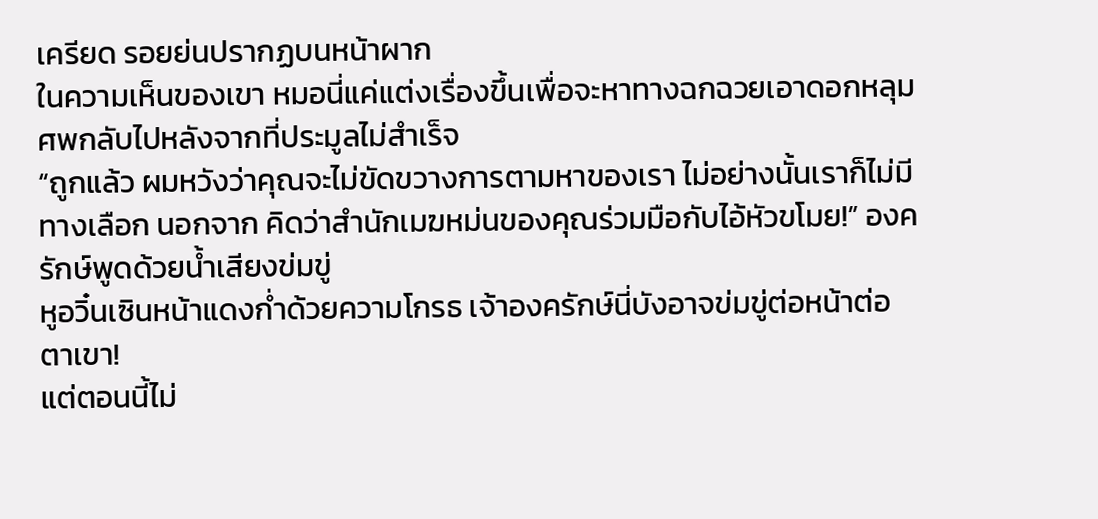เครียด รอยย่นปรากฏบนหน้าผาก
ในความเห็นของเขา หมอนี่แค่แต่งเรื่องขึ้นเพื่อจะหาทางฉกฉวยเอาดอกหลุมศพกลับไปหลังจากที่ประมูลไม่สำเร็จ
“ถูกแล้ว ผมหวังว่าคุณจะไม่ขัดขวางการตามหาของเรา ไม่อย่างนั้นเราก็ไม่มีทางเลือก นอกจาก คิดว่าสำนักเมฆหม่นของคุณร่วมมือกับไอ้หัวขโมย!” องครักษ์พูดด้วยน้ำเสียงข่มขู่
หูอวิ๋นเซินหน้าแดงก่ำด้วยความโกรธ เจ้าองครักษ์นี่บังอาจข่มขู่ต่อหน้าต่อตาเขา!
แต่ตอนนี้ไม่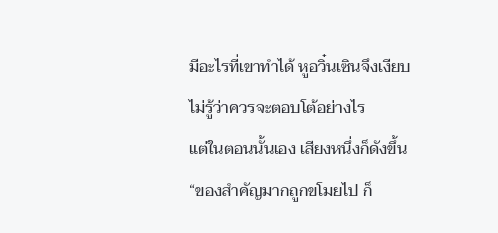มีอะไรที่เขาทำได้ หูอวิ๋นเซินจึงเงียบ ไม่รู้ว่าควรจะตอบโต้อย่างไร
แต่ในตอนนั้นเอง เสียงหนึ่งก็ดังขึ้น “ของสำคัญมากถูกขโมยไป ก็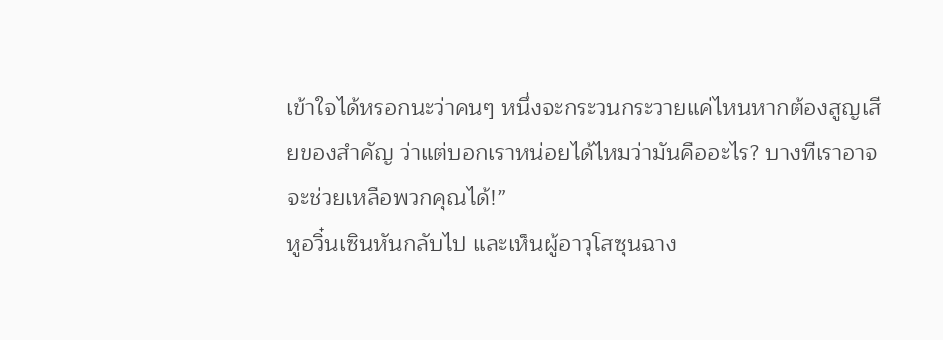เข้าใจได้หรอกนะว่าคนๆ หนึ่งจะกระวนกระวายแค่ไหนหากต้องสูญเสียของสำคัญ ว่าแต่บอกเราหน่อยได้ไหมว่ามันคืออะไร? บางทีเราอาจจะช่วยเหลือพวกคุณได้!”
หูอวิ๋นเซินหันกลับไป และเห็นผู้อาวุโสซุนฉาง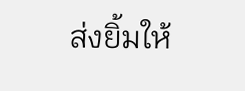ส่งยิ้มให้